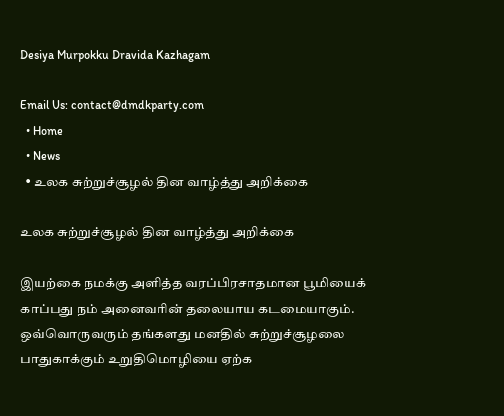Desiya Murpokku Dravida Kazhagam

Email Us: contact@dmdkparty.com
  • Home
  • News
  • உலக சுற்றுச்சூழல் தின வாழ்த்து அறிக்கை

உலக சுற்றுச்சூழல் தின வாழ்த்து அறிக்கை

இயற்கை நமக்கு அளித்த வரப்பிரசாதமான பூமியைக் காப்பது நம் அனைவரின் தலையாய கடமையாகும். ஒவ்வொருவரும் தங்களது மனதில் சுற்றுச்சூழலை பாதுகாக்கும் உறுதிமொழியை ஏற்க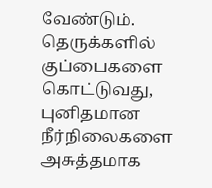வேண்டும். தெருக்களில் குப்பைகளை கொட்டுவது, புனிதமான நீர்நிலைகளை அசுத்தமாக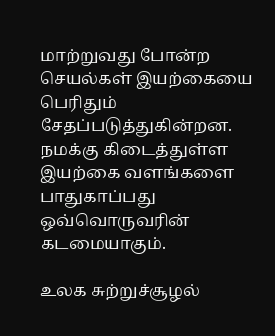மாற்றுவது போன்ற செயல்கள் இயற்கையை பெரிதும் சேதப்படுத்துகின்றன. நமக்கு கிடைத்துள்ள இயற்கை வளங்களை பாதுகாப்பது ஒவ்வொருவரின் கடமையாகும்.

உலக சுற்றுச்சூழல்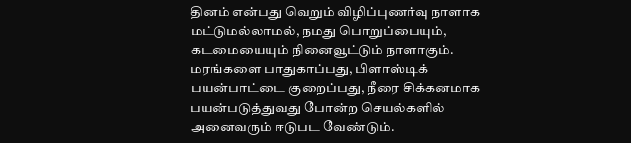தினம் என்பது வெறும் விழிப்புணர்வு நாளாக மட்டுமல்லாமல், நமது பொறுப்பையும், கடமையையும் நினைவூட்டும் நாளாகும். மரங்களை பாதுகாப்பது, பிளாஸ்டிக் பயன்பாட்டை குறைப்பது, நீரை சிக்கனமாக பயன்படுத்துவது போன்ற செயல்களில் அனைவரும் ஈடுபட வேண்டும்.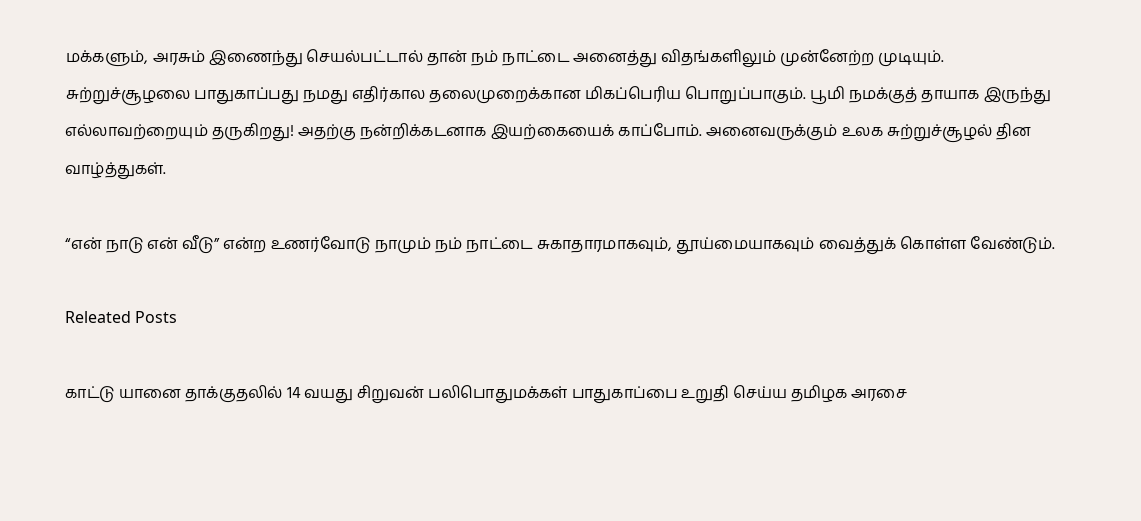மக்களும், அரசும் இணைந்து செயல்பட்டால் தான் நம் நாட்டை அனைத்து விதங்களிலும் முன்னேற்ற முடியும். சுற்றுச்சூழலை பாதுகாப்பது நமது எதிர்கால தலைமுறைக்கான மிகப்பெரிய பொறுப்பாகும். பூமி நமக்குத் தாயாக இருந்து எல்லாவற்றையும் தருகிறது! அதற்கு நன்றிக்கடனாக இயற்கையைக் காப்போம். அனைவருக்கும் உலக சுற்றுச்சூழல் தின வாழ்த்துகள்.

“என் நாடு என் வீடு” என்ற உணர்வோடு நாமும் நம் நாட்டை சுகாதாரமாகவும், தூய்மையாகவும் வைத்துக் கொள்ள வேண்டும்.

Releated Posts

காட்டு யானை தாக்குதலில் 14 வயது சிறுவன் பலிபொதுமக்கள் பாதுகாப்பை உறுதி செய்ய தமிழக அரசை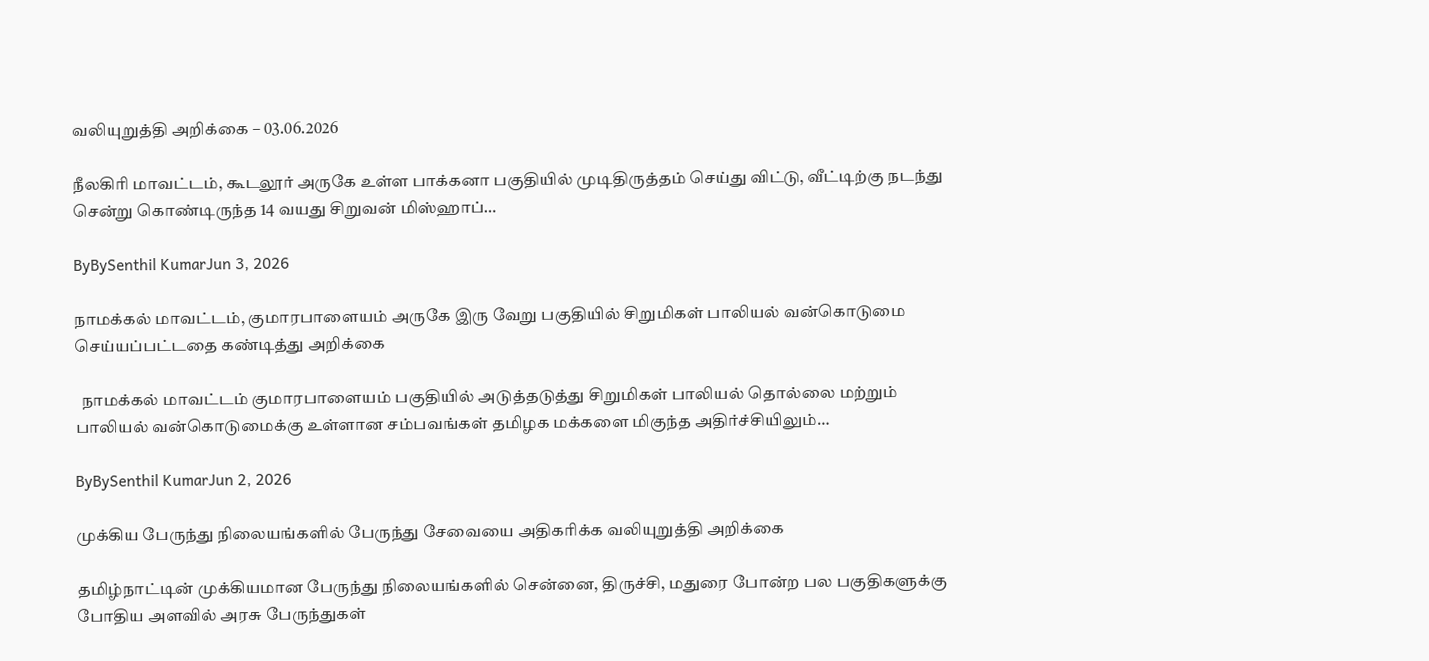வலியுறுத்தி அறிக்கை – 03.06.2026

நீலகிரி மாவட்டம், கூடலூர் அருகே உள்ள பாக்கனா பகுதியில் முடிதிருத்தம் செய்து விட்டு, வீட்டிற்கு நடந்து சென்று கொண்டிருந்த 14 வயது சிறுவன் மிஸ்ஹாப்…

ByBySenthil KumarJun 3, 2026

நாமக்கல் மாவட்டம், குமாரபாளையம் அருகே இரு வேறு பகுதியில் சிறுமிகள் பாலியல் வன்கொடுமை செய்யப்பட்டதை கண்டித்து அறிக்கை

  நாமக்கல் மாவட்டம் குமாரபாளையம் பகுதியில் அடுத்தடுத்து சிறுமிகள் பாலியல் தொல்லை மற்றும் பாலியல் வன்கொடுமைக்கு உள்ளான சம்பவங்கள் தமிழக மக்களை மிகுந்த அதிர்ச்சியிலும்…

ByBySenthil KumarJun 2, 2026

முக்கிய பேருந்து நிலையங்களில் பேருந்து சேவையை அதிகரிக்க வலியுறுத்தி அறிக்கை

தமிழ்நாட்டின் முக்கியமான பேருந்து நிலையங்களில் சென்னை, திருச்சி, மதுரை போன்ற பல பகுதிகளுக்கு போதிய அளவில் அரசு பேருந்துகள்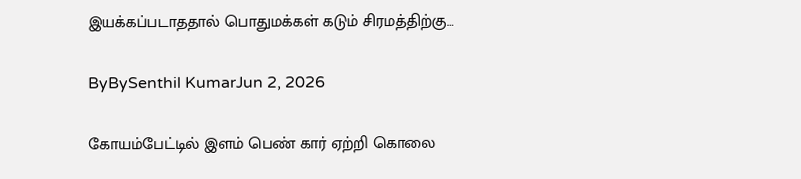இயக்கப்படாததால் பொதுமக்கள் கடும் சிரமத்திற்கு…

ByBySenthil KumarJun 2, 2026

கோயம்பேட்டில் இளம் பெண் கார் ஏற்றி கொலை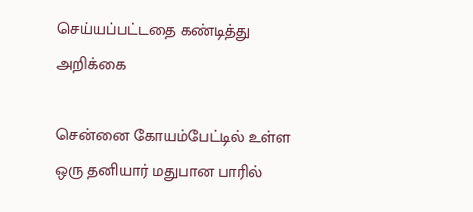செய்யப்பட்டதை கண்டித்து அறிக்கை

சென்னை கோயம்பேட்டில் உள்ள ஒரு தனியார் மதுபான பாரில்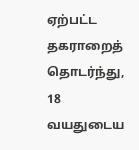ஏற்பட்ட தகராறைத் தொடர்ந்து, 18 வயதுடைய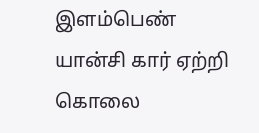இளம்பெண் யான்சி கார் ஏற்றி கொலை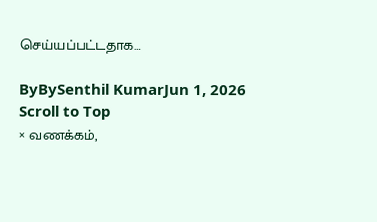செய்யப்பட்டதாக…

ByBySenthil KumarJun 1, 2026
Scroll to Top
× வணக்கம்,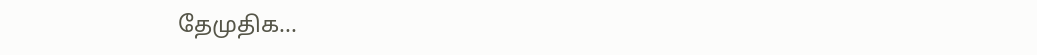தேமுதிக...